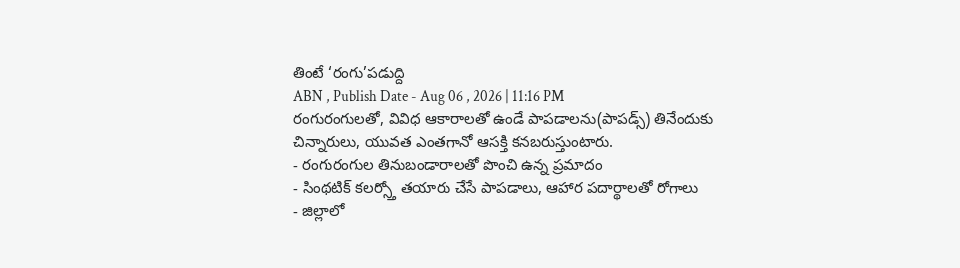తింటే ‘రంగు’పడుద్ది
ABN , Publish Date - Aug 06 , 2026 | 11:16 PM
రంగురంగులతో, వివిధ ఆకారాలతో ఉండే పాపడాలను(పాపడ్స్) తినేందుకు చిన్నారులు, యువత ఎంతగానో ఆసక్తి కనబరుస్తుంటారు.
- రంగురంగుల తినుబండారాలతో పొంచి ఉన్న ప్రమాదం
- సింథటిక్ కలర్స్తో తయారు చేసే పాపడాలు, ఆహార పదార్థాలతో రోగాలు
- జిల్లాలో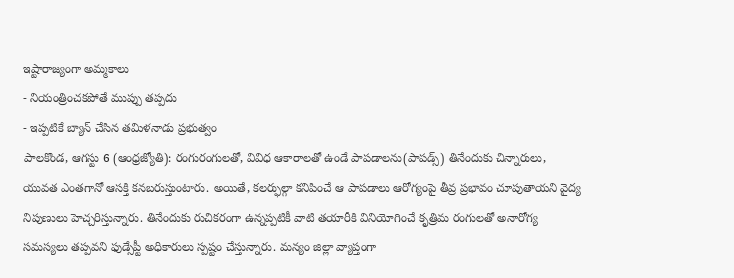ఇష్టారాజ్యంగా అమ్మకాలు
- నియంత్రించకపోతే ముప్పు తప్పదు
- ఇప్పటికే బ్యాన్ చేసిన తమిళనాడు ప్రభుత్వం
పాలకొండ, ఆగస్టు 6 (ఆంధ్రజ్యోతి): రంగురంగులతో, వివిధ ఆకారాలతో ఉండే పాపడాలను(పాపడ్స్) తినేందుకు చిన్నారులు, యువత ఎంతగానో ఆసక్తి కనబరుస్తుంటారు. అయితే, కలర్ఫుల్గా కనిపించే ఆ పాపడాలు ఆరోగ్యంపై తీవ్ర ప్రభావం చూపుతాయని వైద్య నిపుణులు హెచ్చరిస్తున్నారు. తినేందుకు రుచికరంగా ఉన్నప్పటికీ వాటి తయారీకి వినియోగించే కృత్రిమ రంగులతో అనారోగ్య సమస్యలు తప్పవని ఫుడ్సేప్టీ అధికారులు స్పష్టం చేస్తున్నారు. మన్యం జిల్లా వ్యాప్తంగా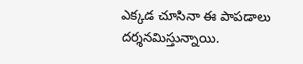ఎక్కడ చూసినా ఈ పాపడాలు దర్శనమిస్తున్నాయి.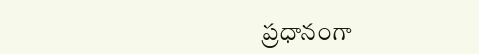ప్రధానంగా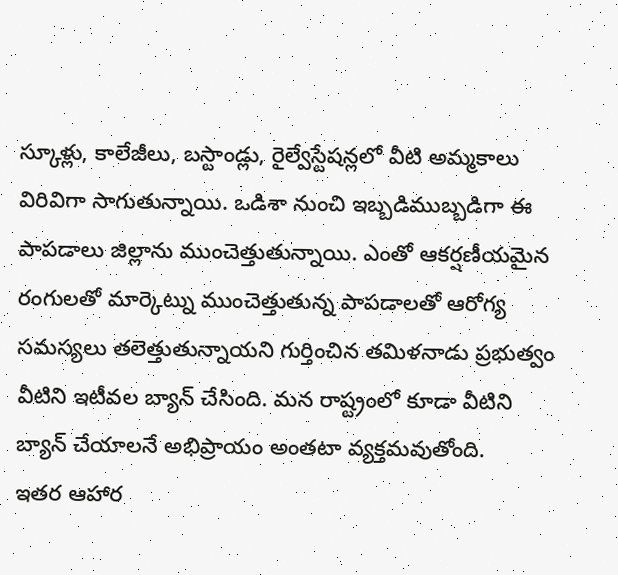స్కూళ్లు, కాలేజీలు, బస్టాండ్లు, రైల్వేస్టేషన్లలో వీటి అమ్మకాలు విరివిగా సాగుతున్నాయి. ఒడిశా నుంచి ఇబ్బడిముబ్బడిగా ఈ పాపడాలు జిల్లాను ముంచెత్తుతున్నాయి. ఎంతో ఆకర్షణీయమైన రంగులతో మార్కెట్ను ముంచెత్తుతున్న పాపడాలతో ఆరోగ్య సమస్యలు తలెత్తుతున్నాయని గుర్తించిన తమిళనాడు ప్రభుత్వం వీటిని ఇటీవల బ్యాన్ చేసింది. మన రాష్ట్రంలో కూడా వీటిని బ్యాన్ చేయాలనే అభిప్రాయం అంతటా వ్యక్తమవుతోంది.
ఇతర ఆహార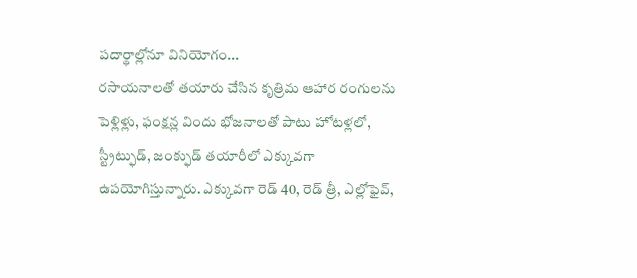పదార్థాల్లోనూ వినియోగం...
రసాయనాలతో తయారు చేసిన కృత్రిమ ఆహార రంగులను పెళ్లిళ్లు, ఫంక్షన్ల విందు భోజనాలతో పాటు హోటళ్లలో, స్ట్రీట్ఫుడ్, జంక్ఫుడ్ తయారీలో ఎక్కువగా ఉపయోగిస్తున్నారు. ఎక్కువగా రెడ్ 40, రెడ్ త్రీ, ఎల్లోఫైవ్,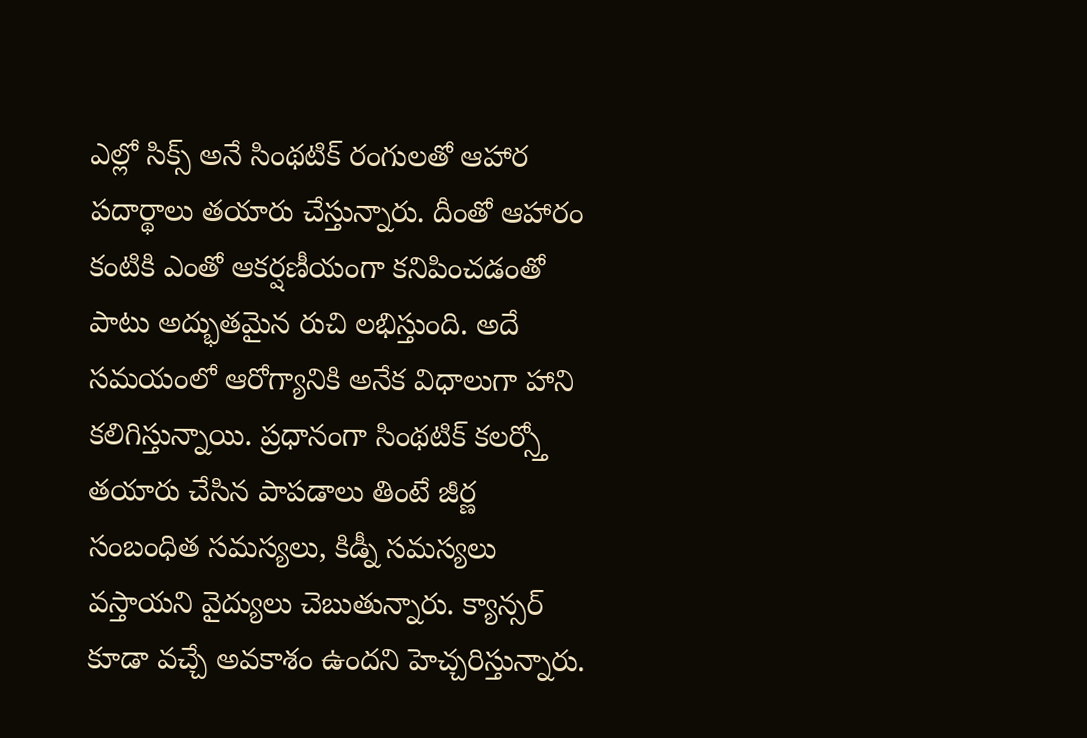ఎల్లో సిక్స్ అనే సింథటిక్ రంగులతో ఆహార పదార్థాలు తయారు చేస్తున్నారు. దీంతో ఆహారం కంటికి ఎంతో ఆకర్షణీయంగా కనిపించడంతో పాటు అద్భుతమైన రుచి లభిస్తుంది. అదే సమయంలో ఆరోగ్యానికి అనేక విధాలుగా హాని కలిగిస్తున్నాయి. ప్రధానంగా సింథటిక్ కలర్స్తో తయారు చేసిన పాపడాలు తింటే జీర్ణ సంబంధిత సమస్యలు, కిడ్నీ సమస్యలు వస్తాయని వైద్యులు చెబుతున్నారు. క్యాన్సర్ కూడా వచ్చే అవకాశం ఉందని హెచ్చరిస్తున్నారు.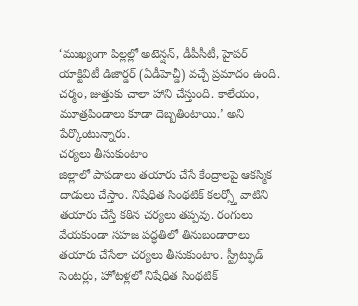‘ముఖ్యంగా పిల్లల్లో అటెన్షన్, డీపీసీటీ, హైపర్ యాక్టివిటీ డిజార్డర్ (ఏడీహెచ్డీ) వచ్చే ప్రమాదం ఉంది. చర్మం, జుత్తుకు చాలా హాని చేస్తుంది. కాలేయం, మూత్రపిండాలు కూడా దెబ్బతింటాయి.’ అని పేర్కొంటున్నారు.
చర్యలు తీసుకుంటాం
జిల్లాలో పాపడాలు తయారు చేసే కేంద్రాలపై ఆకస్మిక దాడులు చేస్తాం. నిషేధిత సింథటిక్ కలర్స్తో వాటిని తయారు చేస్తే కఠిన చర్యలు తప్పవు. రంగులు వేయకుండా సహజ పద్ధతిలో తినుబండారాలు తయారు చేసేలా చర్యలు తీసుకుంటాం. స్ట్రీట్ఫుడ్ సెంటర్లు, హోటళ్లలో నిషేధిత సింథటిక్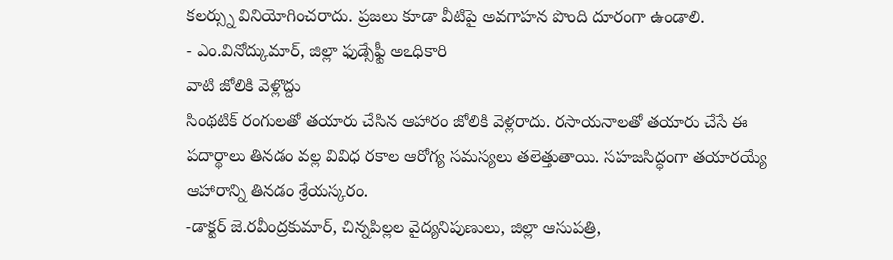కలర్స్ను వినియోగించరాదు. ప్రజలు కూడా వీటిపై అవగాహన పొంది దూరంగా ఉండాలి.
- ఎం.వినోద్కుమార్, జిల్లా ఫుడ్సేఫ్టీ అఽధికారి
వాటి జోలికి వెళ్లొద్దు
సింథటిక్ రంగులతో తయారు చేసిన ఆహారం జోలికి వెళ్లరాదు. రసాయనాలతో తయారు చేసే ఈ పదార్థాలు తినడం వల్ల వివిధ రకాల ఆరోగ్య సమస్యలు తలెత్తుతాయి. సహజసిద్ధంగా తయారయ్యే ఆహారాన్ని తినడం శ్రేయస్కరం.
-డాక్టర్ జె.రవీంద్రకుమార్, చిన్నపిల్లల వైద్యనిపుణులు, జిల్లా ఆసుపత్రి,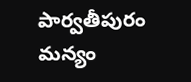పార్వతీపురం మన్యం